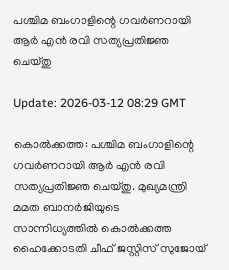പശ്ചിമ ബംഗാളിന്റെ ഗവര്‍ണറായി ആര്‍ എന്‍ രവി സത്യപ്രതിജ്ഞ ചെയ്തു

Update: 2026-03-12 08:29 GMT

കൊല്‍ക്കത്ത: പശ്ചിമ ബംഗാളിന്റെ ഗവര്‍ണറായി ആര്‍ എന്‍ രവി സത്യപ്രതിജ്ഞ ചെയ്തു. മുഖ്യമന്ത്രി മമത ബാനര്‍ജിയുടെ സാന്നിധ്യത്തില്‍ കൊല്‍ക്കത്ത ഹൈക്കോടതി ചീഫ് ജസ്റ്റിസ് സുജോയ്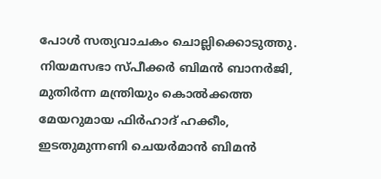പോള്‍ സത്യവാചകം ചൊല്ലിക്കൊടുത്തു. നിയമസഭാ സ്പീക്കര്‍ ബിമന്‍ ബാനര്‍ജി, മുതിര്‍ന്ന മന്ത്രിയും കൊല്‍ക്കത്ത മേയറുമായ ഫിര്‍ഹാദ് ഹക്കീം, ഇടതുമുന്നണി ചെയര്‍മാന്‍ ബിമന്‍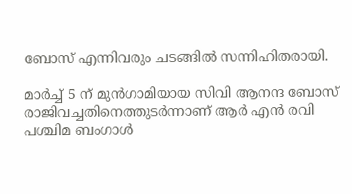ബോസ് എന്നിവരും ചടങ്ങില്‍ സന്നിഹിതരായി.

മാര്‍ച്ച് 5 ന് മുന്‍ഗാമിയായ സിവി ആനന്ദ ബോസ് രാജിവച്ചതിനെത്തുടര്‍ന്നാണ് ആര്‍ എന്‍ രവി പശ്ചിമ ബംഗാള്‍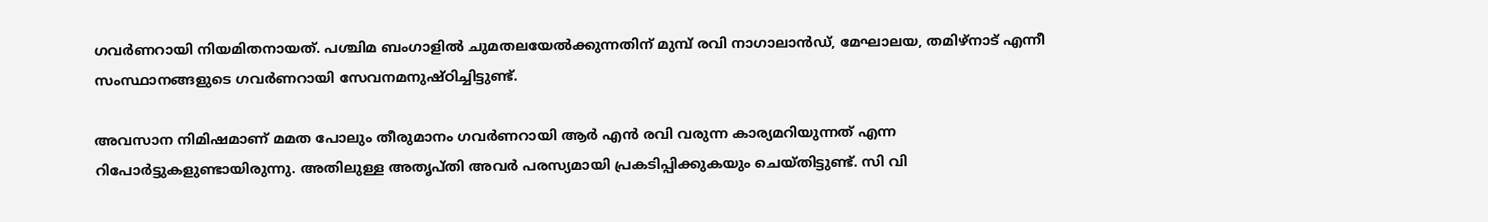ഗവര്‍ണറായി നിയമിതനായത്. പശ്ചിമ ബംഗാളില്‍ ചുമതലയേല്‍ക്കുന്നതിന് മുമ്പ് രവി നാഗാലാന്‍ഡ്, മേഘാലയ, തമിഴ്നാട് എന്നീ സംസ്ഥാനങ്ങളുടെ ഗവര്‍ണറായി സേവനമനുഷ്ഠിച്ചിട്ടുണ്ട്.

അവസാന നിമിഷമാണ് മമത പോലും തീരുമാനം ഗവര്‍ണറായി ആര്‍ എന്‍ രവി വരുന്ന കാര്യമറിയുന്നത് എന്ന റിപോര്‍ട്ടുകളുണ്ടായിരുന്നു. അതിലുള്ള അതൃപ്തി അവര്‍ പരസ്യമായി പ്രകടിപ്പിക്കുകയും ചെയ്തിട്ടുണ്ട്. സി വി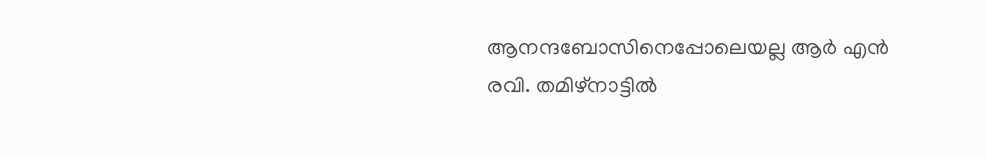ആനന്ദബോസിനെപ്പോലെയല്ല ആര്‍ എന്‍ രവി. തമിഴ്നാട്ടില്‍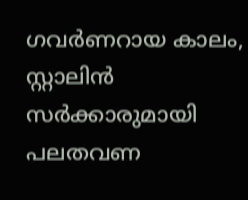ഗവര്‍ണറായ കാലം, സ്റ്റാലിന്‍ സര്‍ക്കാരുമായി പലതവണ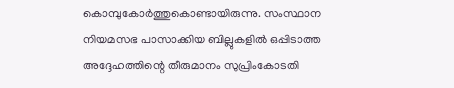കൊമ്പുകോര്‍ത്തുകൊണ്ടായിരുന്നു. സംസ്ഥാന നിയമസഭ പാസാക്കിയ ബില്ലുകളില്‍ ഒപ്പിടാത്ത അദ്ദേഹത്തിന്റെ തീരുമാനം സുപ്രിംകോടതി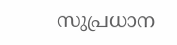സുപ്രധാന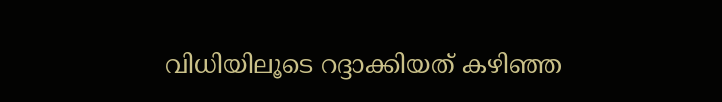വിധിയിലൂടെ റദ്ദാക്കിയത് കഴിഞ്ഞ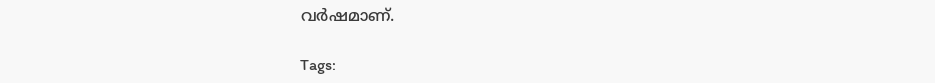വര്‍ഷമാണ്.

Tags: